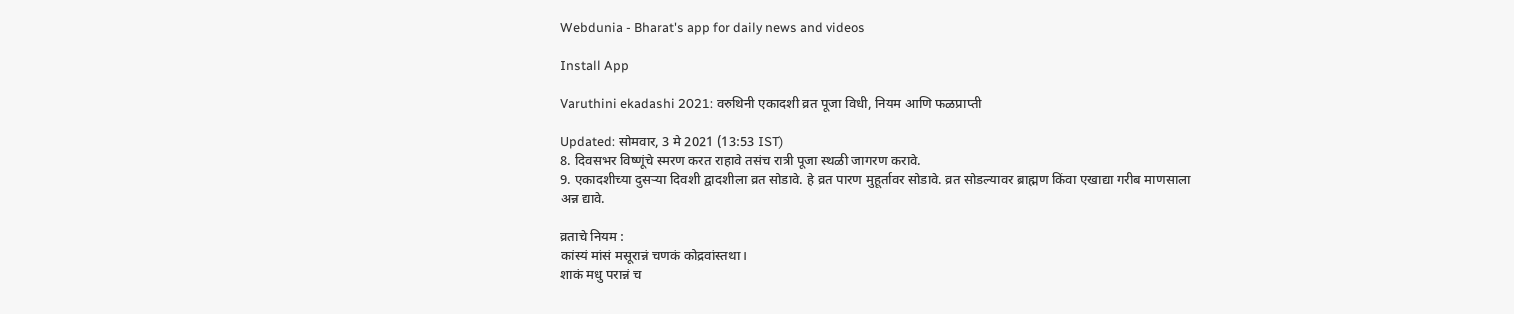Webdunia - Bharat's app for daily news and videos

Install App

Varuthini ekadashi 2021: वरुथिनी एकादशी व्रत पूजा विधी, नियम आणि फळप्राप्ती

Updated: सोमवार, 3 मे 2021 (13:53 IST)
8. दिवसभर विष्णूंचे स्मरण करत राहावे तसंच रात्री पूजा स्थळी जागरण करावे.
9. एकादशीच्या दुसर्‍या दिवशी द्वादशीला व्रत सोडावे. हे व्रत पारण मुहूर्तावर सोडावे. व्रत सोडल्यावर ब्राह्मण किंवा एखाद्या गरीब माणसाला अन्न द्यावे.

व्रताचे नियम :
कांस्यं मांसं मसूरान्नं चणकं कोद्रवांस्तथा।
शाकं मधु परान्नं च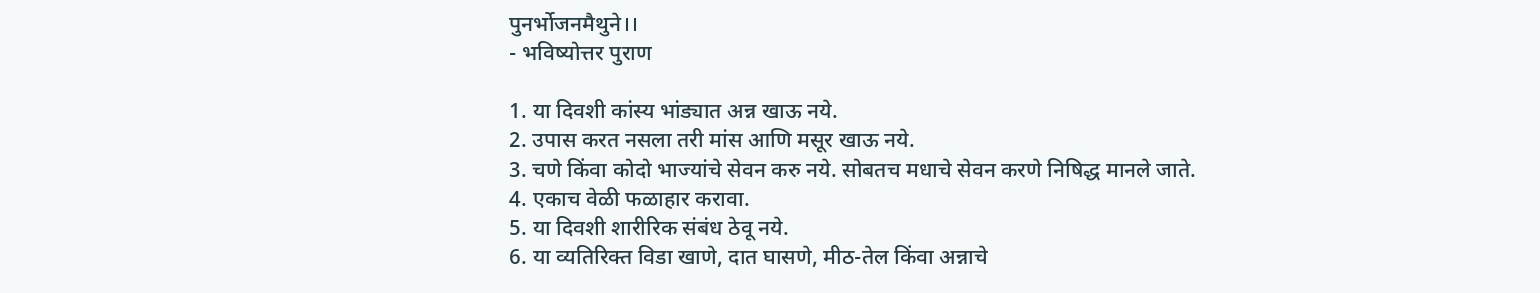पुनर्भोजनमैथुने।।
- भविष्योत्तर पुराण

1. या दिवशी कांस्य भांड्यात अन्न खाऊ नये.
2. उपास करत नसला तरी मांस आणि मसूर खाऊ नये.
3. चणे किंवा कोदो भाज्यांचे सेवन करु नये. सोबतच मधाचे सेवन करणे निषिद्ध मानले जाते.
4. एकाच वेळी फळाहार करावा.
5. या दिवशी शारीरिक संबंध ठेवू नये.
6. या व्यतिरिक्त विडा खाणे, दात घासणे, मीठ-तेल किंवा अन्नाचे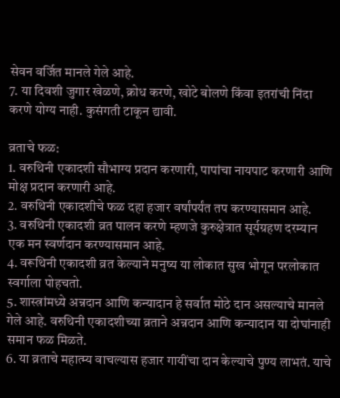सेवन वर्जित मानले गेले आहे.
7. या दिवशी जुगार खेळणे, क्रोध करणे, खोटे बोलणे किंवा इतरांची निंदा करणे योग्य नाही. कुसंगती टाकून द्यावी.

व्रताचे फळ:
1. वरुथिनी एकादशी सौभाग्य प्रदान करणारी, पापांचा नायपाट करणारी आणि मोक्ष प्रदान करणारी आहे.
2. वरुथिनी एकादशीचे फळ दहा हजार वर्षांपर्यंत तप करण्यासमान आहे.
3. वरुथिनी एकादशी व्रत पालन करणे म्हणजे कुरुक्षेत्रात सूर्यग्रहण दरम्यान एक मन स्वर्णदान करण्यासमान आहे.
4. वरूथिनी एकादशी व्रत केल्याने मनुष्य या लोकात सुख भोगून परलोकात स्वर्गाला पोहचतो.
5. शास्त्रांमध्ये अन्नदान आणि कन्यादान हे सर्वात मोठे दान असल्याचे मानले गेले आहे. वरुथिनी एकादशीच्या व्रताने अन्नदान आणि कन्यादान या दोघांनाही समान फळ मिळते.
6. या व्रताचे महात्म्य वाचल्यास हजार गायींचा दान केल्याचे पुण्य लाभतं. याचे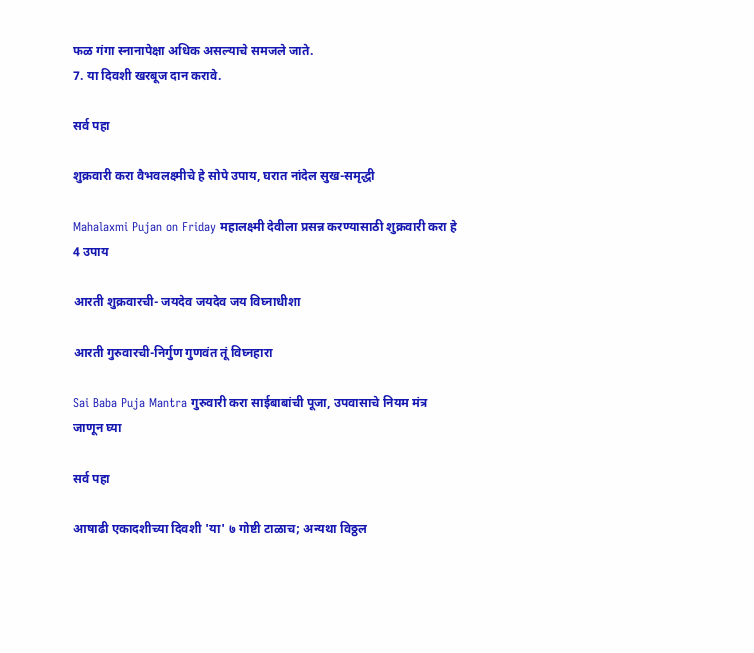फळ गंगा स्नानापेक्षा अधिक असल्याचे समजले जाते.
7. या दिवशी खरबूज दान करावे.

सर्व पहा

शुक्रवारी करा वैभवलक्ष्मीचे हे सोपे उपाय, घरात नांदेल सुख-समृद्धी

Mahalaxmi Pujan on Friday महालक्ष्मी देवीला प्रसन्न करण्यासाठी शुक्रवारी करा हे 4 उपाय

आरती शुक्रवारची- जयदेव जयदेव जय विघ्नाधीशा

आरती गुरुवारची-निर्गुण गुणवंत तूं विघ्नहारा

Sai Baba Puja Mantra गुरुवारी करा साईबाबांची पूजा, उपवासाचे नियम मंत्र जाणून घ्या

सर्व पहा

आषाढी एकादशीच्या दिवशी 'या' ७ गोष्टी टाळाच; अन्यथा विठ्ठल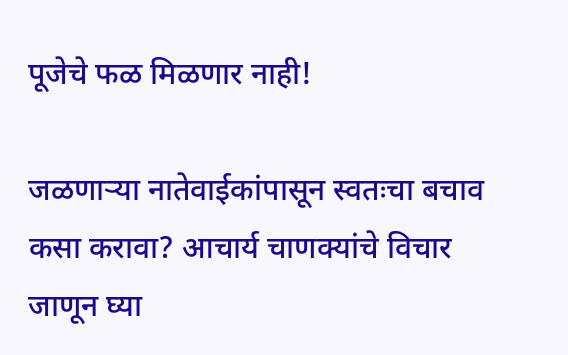पूजेचे फळ मिळणार नाही!

जळणाऱ्या नातेवाईकांपासून स्वतःचा बचाव कसा करावा? आचार्य चाणक्यांचे विचार जाणून घ्या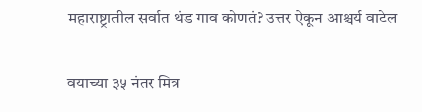महाराष्ट्रातील सर्वात थंड गाव कोणतं? उत्तर ऐकून आश्चर्य वाटेल

वयाच्या ३५ नंतर मित्र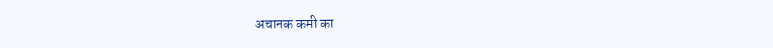अचानक कमी का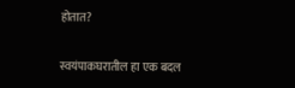होतात?

स्वयंपाकघरातील हा एक बदल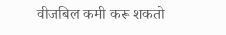वीजबिल कमी करू शकतो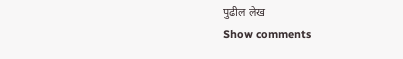पुढील लेख
Show comments